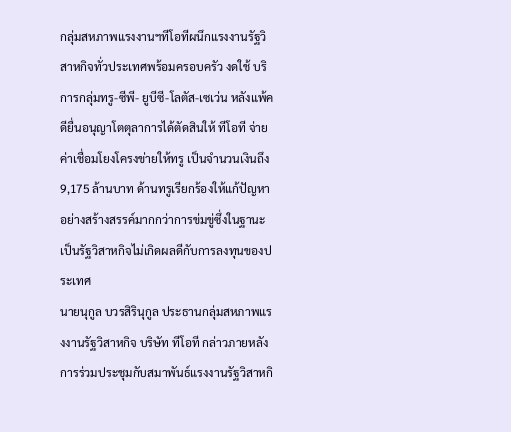กลุ่มสหภาพแรงงานฯทีโอทีผนึกแรงงานรัฐวิสาหกิจทั่วประเทศพร้อมครอบครัว งดใช้ บริการกลุ่มทรู-ซีพี- ยูบีซี-โลตัส-เซเว่น หลังแพ้คดียื่นอนุญาโตตุลาการได้ตัดสินให้ ทีโอที จ่ายค่าเชื่อมโยงโครงข่ายให้ทรู เป็นจำนวนเงินถึง 9,175 ล้านบาท ด้านทรูเรียกร้องให้แก้ปัญหาอย่างสร้างสรรค์มากกว่าการข่มขู่ซึ่งในฐานะเป็นรัฐวิสาหกิจไม่เกิดผลดีกับการลงทุนของประเทศ
นายนุกูล บวรสิรินุกูล ประธานกลุ่มสหภาพแรงงานรัฐวิสาหกิจ บริษัท ทีโอที กล่าวภายหลังการร่วมประชุมกับสมาพันธ์แรงงานรัฐวิสาหกิ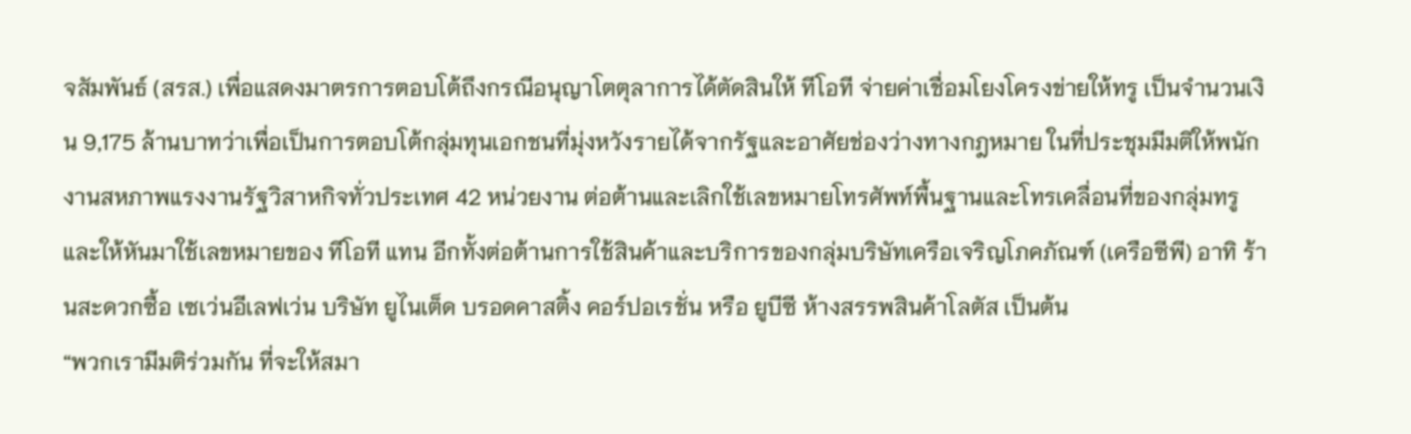จสัมพันธ์ (สรส.) เพื่อแสดงมาตรการตอบโต้ถึงกรณีอนุญาโตตุลาการได้ตัดสินให้ ทีโอที จ่ายค่าเชื่อมโยงโครงข่ายให้ทรู เป็นจำนวนเงิน 9,175 ล้านบาทว่าเพื่อเป็นการตอบโต้กลุ่มทุนเอกชนที่มุ่งหวังรายได้จากรัฐและอาศัยช่องว่างทางกฎหมาย ในที่ประชุมมีมติให้พนักงานสหภาพแรงงานรัฐวิสาหกิจทั่วประเทศ 42 หน่วยงาน ต่อต้านและเลิกใช้เลขหมายโทรศัพท์พื้นฐานและโทรเคลื่อนที่ของกลุ่มทรู และให้หันมาใช้เลขหมายของ ทีโอที แทน อีกทั้งต่อต้านการใช้สินค้าและบริการของกลุ่มบริษัทเครือเจริญโภคภัณฑ์ (เครือซีพี) อาทิ ร้านสะดวกซื้อ เซเว่นอีเลฟเว่น บริษัท ยูไนเต็ด บรอดคาสติ้ง คอร์ปอเรชั่น หรือ ยูบีซี ห้างสรรพสินค้าโลตัส เป็นต้น
“พวกเรามีมติร่วมกัน ที่จะให้สมา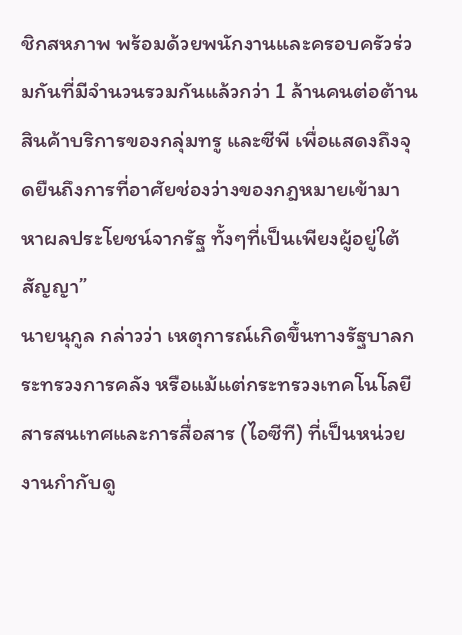ชิกสหภาพ พร้อมด้วยพนักงานและครอบครัวร่วมกันที่มีจำนวนรวมกันแล้วกว่า 1 ล้านคนต่อต้านสินค้าบริการของกลุ่มทรู และซีพี เพื่อแสดงถึงจุดยืนถึงการที่อาศัยช่องว่างของกฎหมายเข้ามาหาผลประโยชน์จากรัฐ ทั้งๆที่เป็นเพียงผู้อยู่ใต้สัญญา”
นายนุกูล กล่าวว่า เหตุการณ์เกิดขึ้นทางรัฐบาลกระทรวงการคลัง หรือแม้แต่กระทรวงเทคโนโลยีสารสนเทศและการสื่อสาร (ไอซีที) ที่เป็นหน่วยงานกำกับดู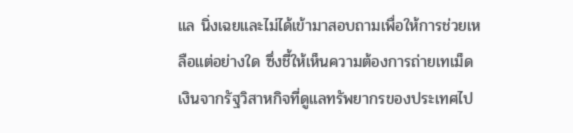แล นิ่งเฉยและไม่ได้เข้ามาสอบถามเพื่อให้การช่วยเหลือแต่อย่างใด ซึ่งชี้ให้เห็นความต้องการถ่ายเทเม็ดเงินจากรัฐวิสาหกิจที่ดูแลทรัพยากรของประเทศไป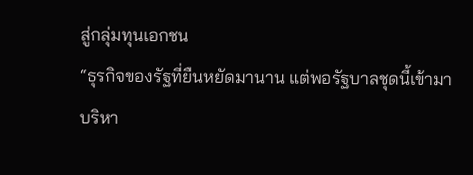สู่กลุ่มทุนเอกชน
“ธุรกิจของรัฐที่ยืนหยัดมานาน แต่พอรัฐบาลชุดนี้เข้ามาบริหา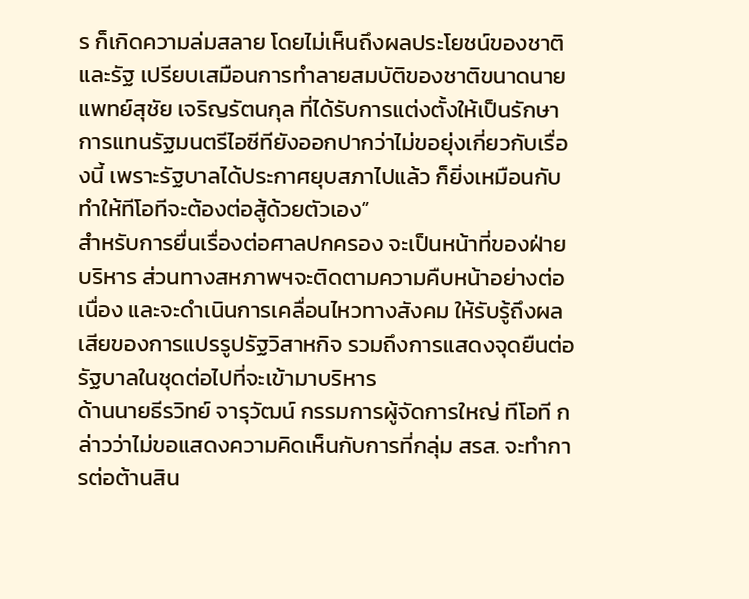ร ก็เกิดความล่มสลาย โดยไม่เห็นถึงผลประโยชน์ของชาติและรัฐ เปรียบเสมือนการทำลายสมบัติของชาติขนาดนายแพทย์สุชัย เจริญรัตนกุล ที่ได้รับการแต่งตั้งให้เป็นรักษาการแทนรัฐมนตรีไอซีทียังออกปากว่าไม่ขอยุ่งเกี่ยวกับเรื่องนี้ เพราะรัฐบาลได้ประกาศยุบสภาไปแล้ว ก็ยิ่งเหมือนกับทำให้ทีโอทีจะต้องต่อสู้ด้วยตัวเอง”
สำหรับการยื่นเรื่องต่อศาลปกครอง จะเป็นหน้าที่ของฝ่ายบริหาร ส่วนทางสหภาพฯจะติดตามความคืบหน้าอย่างต่อเนื่อง และจะดำเนินการเคลื่อนไหวทางสังคม ให้รับรู้ถึงผลเสียของการแปรรูปรัฐวิสาหกิจ รวมถึงการแสดงจุดยืนต่อรัฐบาลในชุดต่อไปที่จะเข้ามาบริหาร
ด้านนายธีรวิทย์ จารุวัฒน์ กรรมการผู้จัดการใหญ่ ทีโอที กล่าวว่าไม่ขอแสดงความคิดเห็นกับการที่กลุ่ม สรส. จะทำการต่อต้านสิน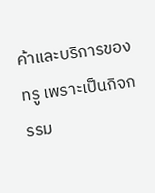ค้าและบริการของทรู เพราะเป็นกิจกรรม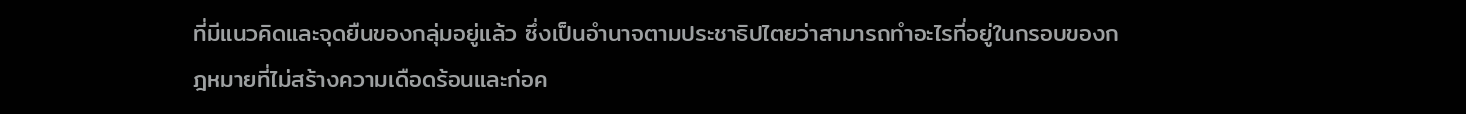ที่มีแนวคิดและจุดยืนของกลุ่มอยู่แล้ว ซึ่งเป็นอำนาจตามประชาธิปไตยว่าสามารถทำอะไรที่อยู่ในกรอบของกฎหมายที่ไม่สร้างความเดือดร้อนและก่อค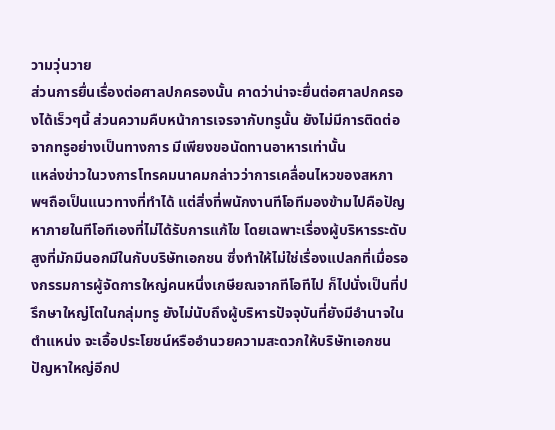วามวุ่นวาย
ส่วนการยื่นเรื่องต่อศาลปกครองนั้น คาดว่าน่าจะยื่นต่อศาลปกครองได้เร็วๆนี้ ส่วนความคืบหน้าการเจรจากับทรูนั้น ยังไม่มีการติดต่อจากทรูอย่างเป็นทางการ มีเพียงขอนัดทานอาหารเท่านั้น
แหล่งข่าวในวงการโทรคมนาคมกล่าวว่าการเคลื่อนไหวของสหภาพฯถือเป็นแนวทางที่ทำได้ แต่สิ่งที่พนักงานทีโอทีมองข้ามไปคือปัญหาภายในทีโอทีเองที่ไม่ได้รับการแก้ไข โดยเฉพาะเรื่องผู้บริหารระดับสูงที่มักมีนอกมีในกับบริษัทเอกชน ซึ่งทำให้ไม่ใช่เรื่องแปลกที่เมื่อรองกรรมการผู้จัดการใหญ่คนหนึ่งเกษียณจากทีโอทีไป ก็ไปนั่งเป็นที่ปรึกษาใหญ่โตในกลุ่มทรู ยังไม่นับถึงผู้บริหารปัจจุบันที่ยังมีอำนาจในตำแหน่ง จะเอื้อประโยชน์หรืออำนวยความสะดวกให้บริษัทเอกชน
ปัญหาใหญ่อีกป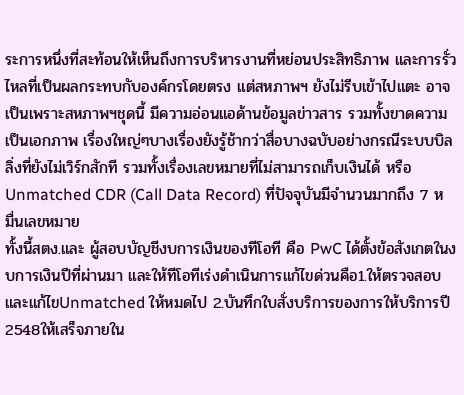ระการหนึ่งที่สะท้อนให้เห็นถึงการบริหารงานที่หย่อนประสิทธิภาพ และการรั่วไหลที่เป็นผลกระทบกับองค์กรโดยตรง แต่สหภาพฯ ยังไม่รีบเข้าไปแตะ อาจเป็นเพราะสหภาพฯชุดนี้ มีความอ่อนแอด้านข้อมูลข่าวสาร รวมทั้งขาดความเป็นเอกภาพ เรื่องใหญ่ๆบางเรื่องยังรู้ช้ากว่าสื่อบางฉบับอย่างกรณีระบบบิลลิ่งที่ยังไม่เวิร์กสักที รวมทั้งเรื่องเลขหมายที่ไม่สามารถเก็บเงินได้ หรือ Unmatched CDR (Call Data Record) ที่ปัจจุบันมีจำนวนมากถึง 7 หมื่นเลขหมาย
ทั้งนี้สตง.และ ผู้สอบบัญชีงบการเงินของทีโอที คือ PwC ได้ตั้งข้อสังเกตในงบการเงินปีที่ผ่านมา และให้ทีโอทีเร่งดำเนินการแก้ไขด่วนคือ1.ให้ตรวจสอบและแก้ไขUnmatched ให้หมดไป 2.บันทึกใบสั่งบริการของการให้บริการปี2548ให้เสร็จภายใน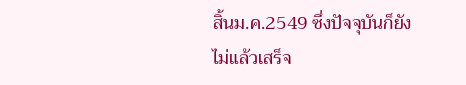สิ้นม.ค.2549 ซึ่งปัจจุบันก็ยังไม่แล้วเสร็จ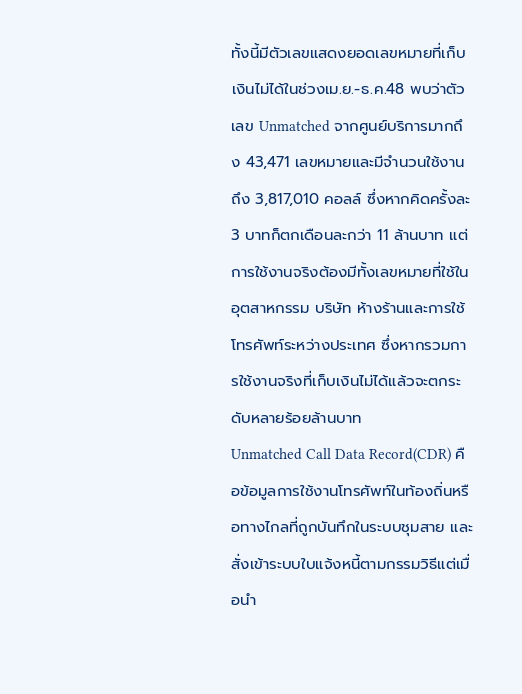ทั้งนี้มีตัวเลขแสดงยอดเลขหมายที่เก็บเงินไม่ได้ในช่วงเม.ย.-ธ.ค.48 พบว่าตัวเลข Unmatched จากศูนย์บริการมากถึง 43,471 เลขหมายและมีจำนวนใช้งานถึง 3,817,010 คอลล์ ซึ่งหากคิดครั้งละ 3 บาทก็ตกเดือนละกว่า 11 ล้านบาท แต่การใช้งานจริงต้องมีทั้งเลขหมายที่ใช้ในอุตสาหกรรม บริษัท ห้างร้านและการใช้โทรศัพท์ระหว่างประเทศ ซึ่งหากรวมการใช้งานจริงที่เก็บเงินไม่ได้แล้วจะตกระดับหลายร้อยล้านบาท
Unmatched Call Data Record(CDR) คือข้อมูลการใช้งานโทรศัพท์ในท้องถิ่นหรือทางไกลที่ถูกบันทึกในระบบชุมสาย และสั่งเข้าระบบใบแจ้งหนี้ตามกรรมวิธีแต่เมื่อนำ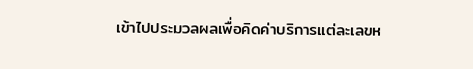เข้าไปประมวลผลเพื่อคิดค่าบริการแต่ละเลขห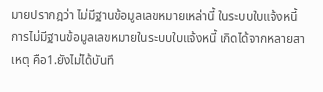มายปรากฎว่า ไม่มีฐานข้อมูลเลขหมายเหล่านี้ ในระบบใบแจ้งหนี้ การไม่มีฐานข้อมูลเลขหมายในระบบใบแจ้งหนี้ เกิดได้จากหลายสาเหตุ คือ1.ยังไม่ได้บันทึ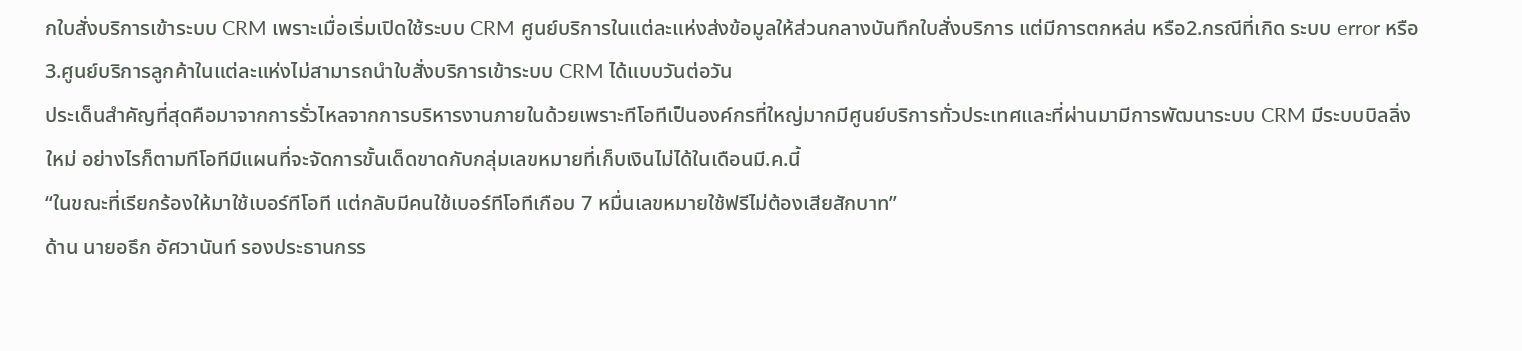กใบสั่งบริการเข้าระบบ CRM เพราะเมื่อเริ่มเปิดใช้ระบบ CRM ศูนย์บริการในแต่ละแห่งส่งข้อมูลให้ส่วนกลางบันทึกใบสั่งบริการ แต่มีการตกหล่น หรือ2.กรณีที่เกิด ระบบ error หรือ 3.ศูนย์บริการลูกค้าในแต่ละแห่งไม่สามารถนำใบสั่งบริการเข้าระบบ CRM ได้แบบวันต่อวัน
ประเด็นสำคัญที่สุดคือมาจากการรั่วไหลจากการบริหารงานภายในด้วยเพราะทีโอทีเป็นองค์กรที่ใหญ่มากมีศูนย์บริการทั่วประเทศและที่ผ่านมามีการพัฒนาระบบ CRM มีระบบบิลลิ่งใหม่ อย่างไรก็ตามทีโอทีมีแผนที่จะจัดการขั้นเด็ดขาดกับกลุ่มเลขหมายที่เก็บเงินไม่ได้ในเดือนมี.ค.นี้
“ในขณะที่เรียกร้องให้มาใช้เบอร์ทีโอที แต่กลับมีคนใช้เบอร์ทีโอทีเกือบ 7 หมื่นเลขหมายใช้ฟรีไม่ต้องเสียสักบาท”
ด้าน นายอธึก อัศวานันท์ รองประธานกรร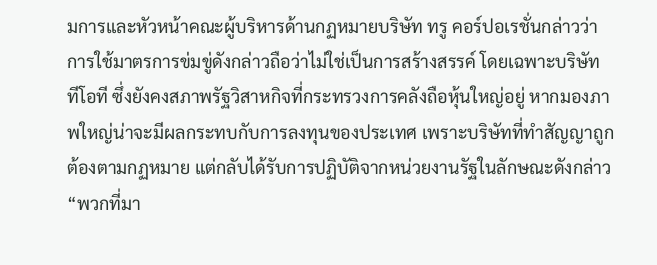มการและหัวหน้าคณะผู้บริหารด้านกฏหมายบริษัท ทรู คอร์ปอเรชั่นกล่าวว่าการใช้มาตรการข่มขู่ดังกล่าวถือว่าไม่ใช่เป็นการสร้างสรรค์ โดยเฉพาะบริษัท ทีโอที ซึ่งยังคงสภาพรัฐวิสาหกิจที่กระทรวงการคลังถือหุ้นใหญ่อยู่ หากมองภาพใหญ่น่าจะมีผลกระทบกับการลงทุนของประเทศ เพราะบริษัทที่ทำสัญญาถูกต้องตามกฏหมาย แต่กลับได้รับการปฏิบัติจากหน่วยงานรัฐในลักษณะดังกล่าว
“พวกที่มา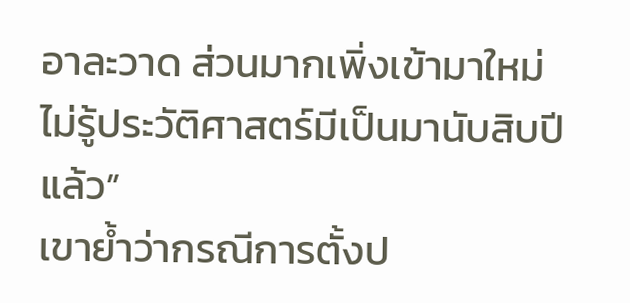อาละวาด ส่วนมากเพิ่งเข้ามาใหม่ ไม่รู้ประวัติศาสตร์มีเป็นมานับสิบปีแล้ว”
เขาย้ำว่ากรณีการตั้งป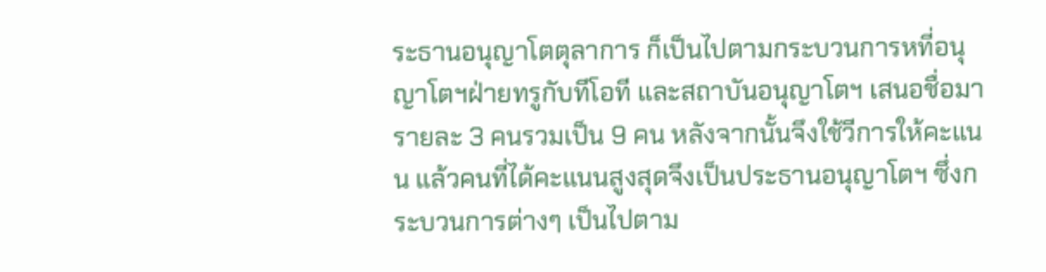ระธานอนุญาโตตุลาการ ก็เป็นไปตามกระบวนการหที่อนุญาโตฯฝ่ายทรูกับทีโอที และสถาบันอนุญาโตฯ เสนอชื่อมารายละ 3 คนรวมเป็น 9 คน หลังจากนั้นจึงใช้วีการให้คะแนน แล้วคนที่ได้คะแนนสูงสุดจึงเป็นประธานอนุญาโตฯ ซึ่งกระบวนการต่างๆ เป็นไปตาม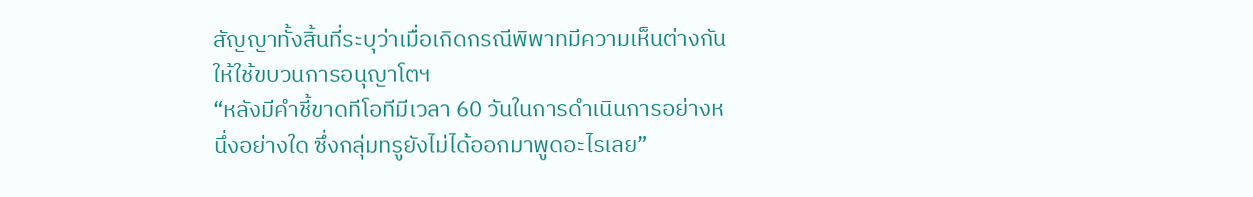สัญญาทั้งสิ้นที่ระบุว่าเมื่อเกิดกรณีพิพาทมีความเห็นต่างกัน ให้ใช้ขบวนการอนุญาโตฯ
“หลังมีคำชี้ขาดทีโอทีมีเวลา 60 วันในการดำเนินการอย่างหนึ่งอย่างใด ซึ่งกลุ่มทรูยังไม่ได้ออกมาพูดอะไรเลย”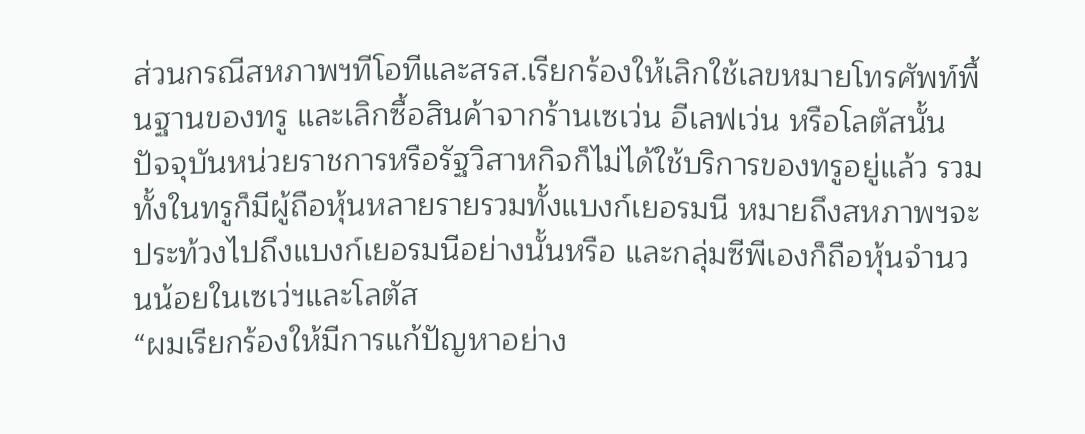ส่วนกรณีสหภาพฯทีโอทีและสรส.เรียกร้องให้เลิกใช้เลขหมายโทรศัพท์พื้นฐานของทรู และเลิกซื้อสินค้าจากร้านเซเว่น อีเลฟเว่น หรือโลตัสนั้น ปัจจุบันหน่วยราชการหรือรัฐวิสาหกิจก็ไม่ได้ใช้บริการของทรูอยู่แล้ว รวมทั้งในทรูก็มีผู้ถือหุ้นหลายรายรวมทั้งแบงก์เยอรมนี หมายถึงสหภาพฯจะประท้วงไปถึงแบงก์เยอรมนีอย่างนั้นหรือ และกลุ่มซีพีเองก็ถือหุ้นจำนวนน้อยในเซเว่ฯและโลตัส
“ผมเรียกร้องให้มีการแก้ปัญหาอย่าง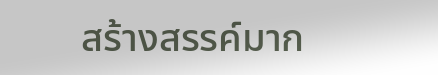สร้างสรรค์มาก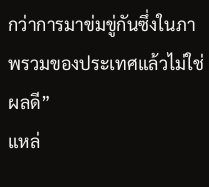กว่าการมาข่มขู่กันซึ่งในภาพรวมของประเทศแล้วไม่ใช่ผลดี”
แหล่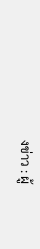งข่าว : ผู้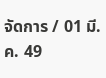จัดการ / 01 มี.ค. 49